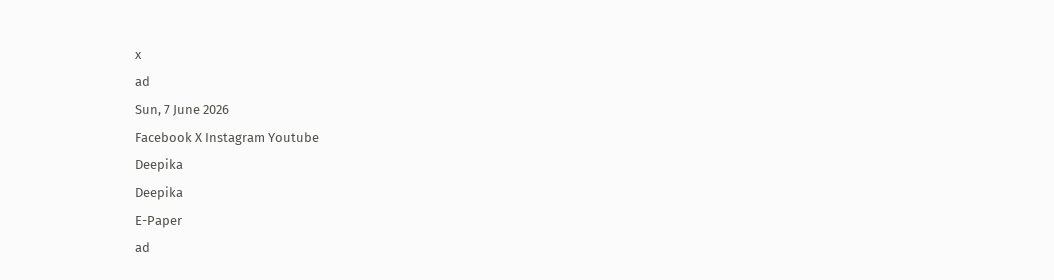x
ad
Sun, 7 June 2026
Facebook X Instagram Youtube
Deepika
Deepika
E-Paper
ad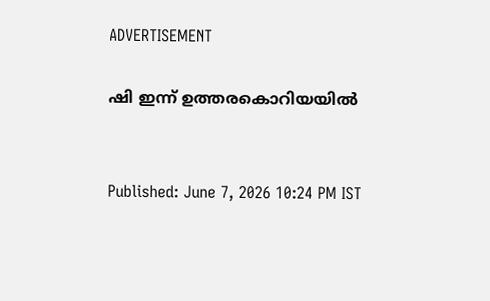ADVERTISEMENT

ഷി ഇന്ന് ഉത്തരകൊറിയയിൽ


Published: June 7, 2026 10:24 PM IST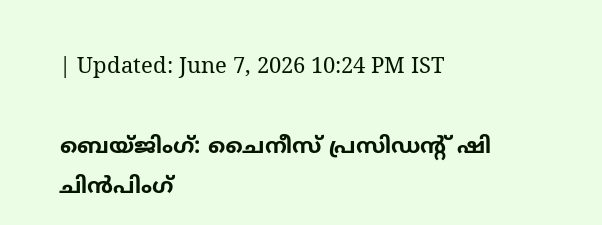| Updated: June 7, 2026 10:24 PM IST

ബെയ്ജിംഗ്: ചൈനീസ് പ്രസിഡന്‍റ് ഷി ചിൻപിംഗ്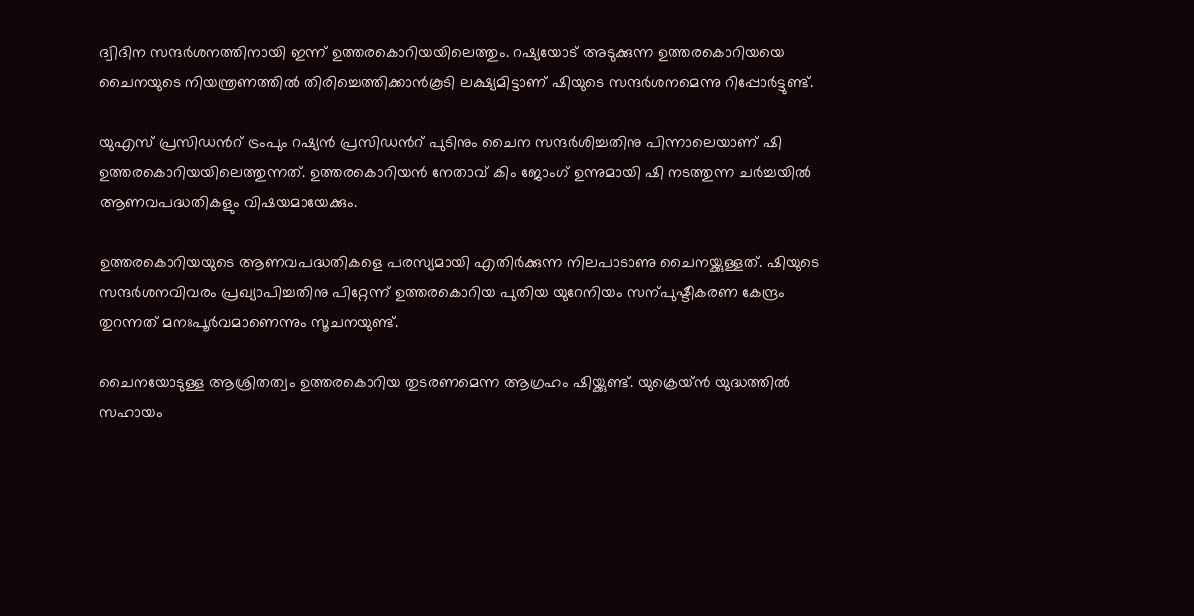ദ്വിദിന സന്ദർശനത്തിനായി ഇന്ന് ഉത്തരകൊറിയയിലെത്തും. റഷ്യയോട് അടുക്കുന്ന ഉത്തരകൊറിയയെ ചൈനയുടെ നിയന്ത്രണത്തിൽ തിരിച്ചെത്തിക്കാൻകൂടി ലക്ഷ്യമിട്ടാണ് ഷിയുടെ സന്ദർശനമെന്നു റിപ്പോർട്ടുണ്ട്.

യുഎസ് പ്രസിഡന്‍റ് ട്രംപും റഷ്യൻ പ്രസിഡന്‍റ് പുടിനും ചൈന സന്ദർശിച്ചതിനു പിന്നാലെയാണ് ഷി ഉത്തരകൊറിയയിലെത്തുന്നത്. ഉത്തരകൊറിയൻ നേതാവ് കിം ജോംഗ് ഉന്നുമായി ഷി നടത്തുന്ന ചർച്ചയിൽ ആണവപദ്ധതികളും വിഷയമായേക്കും.

ഉത്തരകൊറിയയുടെ ആണവപദ്ധതികളെ പരസ്യമായി എതിർക്കുന്ന നിലപാടാണു ചൈനയ്ക്കുള്ളത്. ഷിയുടെ സന്ദർശനവിവരം പ്രഖ്യാപിച്ചതിനു പിറ്റേന്ന് ഉത്തരകൊറിയ പുതിയ യുറേനിയം സന്പുഷ്ടീകരണ കേന്ദ്രം തുറന്നത് മനഃപൂർവമാണെന്നും സൂചനയുണ്ട്.

ചൈനയോടുള്ള ആശ്രിതത്വം ഉത്തരകൊറിയ തുടരണമെന്ന ആഗ്രഹം ഷിയ്ക്കുണ്ട്. യുക്രെയ്ൻ യുദ്ധത്തിൽ സഹായം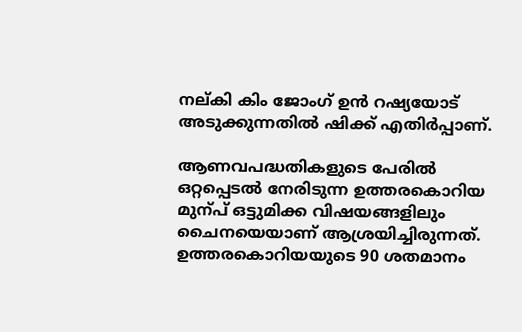നല്കി കിം ജോംഗ് ഉൻ റഷ്യയോട് അടുക്കുന്നതിൽ ഷിക്ക് എതിർപ്പാണ്.

ആണവപദ്ധതികളുടെ പേരിൽ ഒറ്റപ്പെടൽ നേരിടുന്ന ഉത്തരകൊറിയ മുന്പ് ഒട്ടുമിക്ക വിഷയങ്ങളിലും ചൈനയെയാണ് ആശ്രയിച്ചിരുന്നത്. ഉത്തരകൊറിയയുടെ 90 ശതമാനം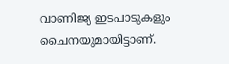വാണിജ്യ ഇടപാടുകളും ചൈനയുമായിട്ടാണ്.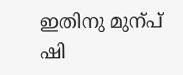ഇതിനു മുന്പ് ഷി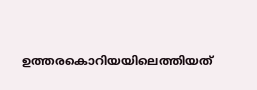ഉത്തരകൊറിയയിലെത്തിയത്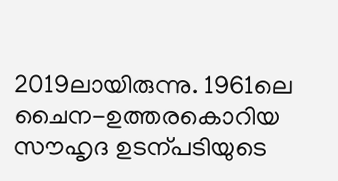2019ലായിരുന്നു. 1961ലെ ചൈന-ഉത്തരകൊറിയ സൗഹൃദ ഉടന്പടിയുടെ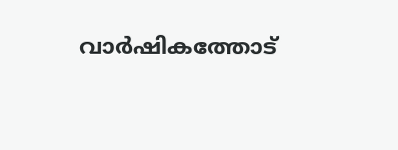വാർഷികത്തോട്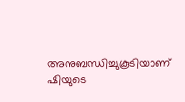അനുബന്ധിച്ചുകൂടിയാണ് ഷിയുടെ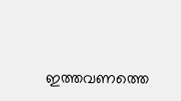ഇത്തവണത്തെ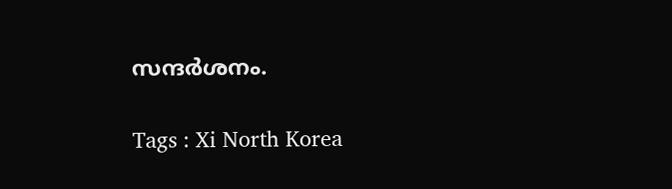സന്ദർശനം.

Tags : Xi North Korea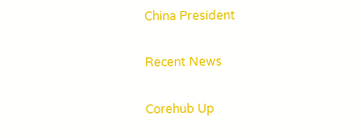China President

Recent News

Corehub Up